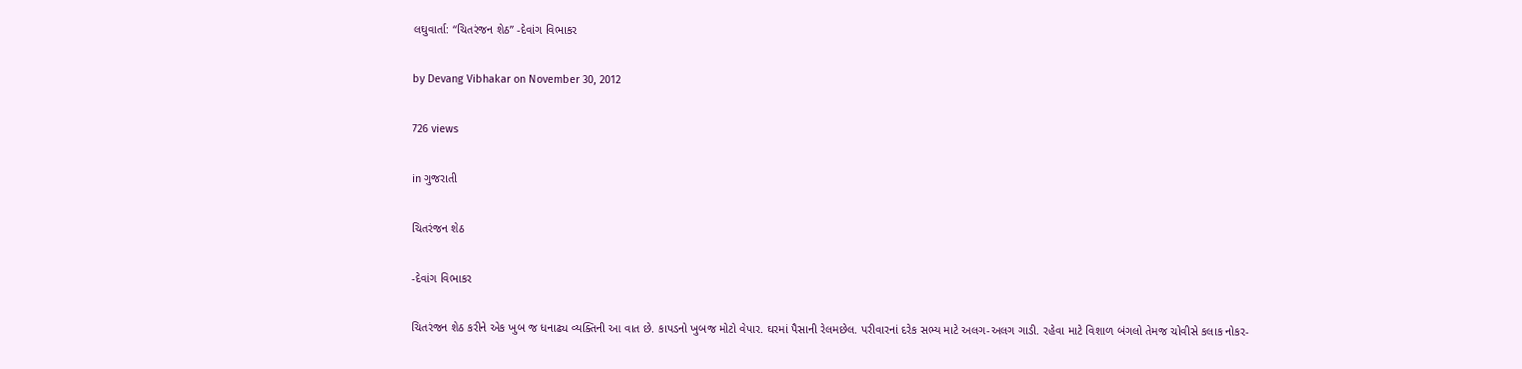લઘુવાર્તા: “ચિતરંજન શેઠ” -દેવાંગ વિભાકર

by Devang Vibhakar on November 30, 2012

726 views

in ગુજરાતી

ચિતરંજન શેઠ

-દેવાંગ વિભાકર

ચિતરંજન શેઠ કરીને એક ખુબ જ ધનાઢ્ય વ્યક્તિની આ વાત છે. કાપડનો ખુબજ મોટો વેપાર. ઘરમાં પૈસાની રેલમછેલ. પરીવારનાં દરેક સભ્ય માટે અલગ-અલગ ગાડી. રહેવા માટે વિશાળ બંગલો તેમજ ચોવીસે કલાક નોકર-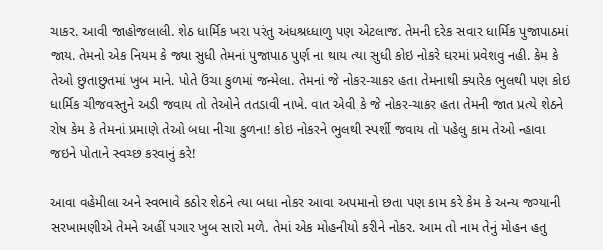ચાકર. આવી જાહોજલાલી. શેઠ ધાર્મિક ખરા પરંતુ અંધશ્રધ્ધાળુ પણ એટલાજ. તેમની દરેક સવાર ધાર્મિક પુજાપાઠમાં જાય. તેમનો એક નિયમ કે જ્યા સુધી તેમનાં પુજાપાઠ પુર્ણ ના થાય ત્યા સુધી કોઇ નોકરે ઘરમાં પ્રવેશવુ નહી. કેમ કે તેઓ છુતાછુતમાં ખુબ માને. પોતે ઉંચા કુળમાં જન્મેલા. તેમનાં જે નોકર-ચાકર હતા તેમનાથી ક્યારેક ભુલથી પણ કોઇ ધાર્મિક ચીજવસ્તુને અડી જવાય તો તેઓને તતડાવી નાખે. વાત એવી કે જે નોકર-ચાકર હતા તેમની જાત પ્રત્યે શેઠને રોષ કેમ કે તેમનાં પ્રમાણે તેઓ બધા નીચા કુળના! કોઇ નોકરને ભુલથી સ્પર્શી જવાય તો પહેલુ કામ તેઓ ન્હાવા જઇને પોતાને સ્વચ્છ કરવાનું કરે!

આવા વહેમીલા અને સ્વભાવે કઠોર શેઠને ત્યા બધા નોકર આવા અપમાનો છતા પણ કામ કરે કેમ કે અન્ય જગ્યાની સરખામણીએ તેમને અહીં પગાર ખુબ સારો મળે. તેમાં એક મોહનીયો કરીને નોકર. આમ તો નામ તેનું મોહન હતુ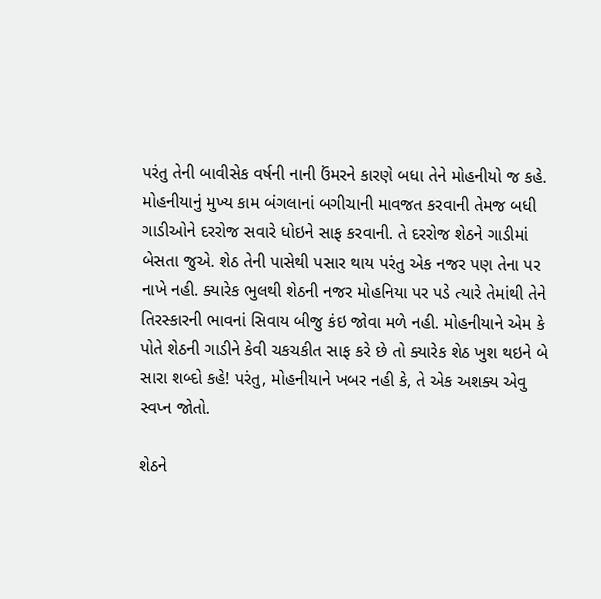પરંતુ તેની બાવીસેક વર્ષની નાની ઉંમરને કારણે બધા તેને મોહનીયો જ કહે. મોહનીયાનું મુખ્ય કામ બંગલાનાં બગીચાની માવજત કરવાની તેમજ બધી ગાડીઓને દરરોજ સવારે ધોઇને સાફ કરવાની. તે દરરોજ શેઠને ગાડીમાં બેસતા જુએ. શેઠ તેની પાસેથી પસાર થાય પરંતુ એક નજર પણ તેના પર નાખે નહી. ક્યારેક ભુલથી શેઠની નજર મોહનિયા પર પડે ત્યારે તેમાંથી તેને તિરસ્કારની ભાવનાં સિવાય બીજુ કંઇ જોવા મળે નહી. મોહનીયાને એમ કે પોતે શેઠની ગાડીને કેવી ચકચકીત સાફ કરે છે તો ક્યારેક શેઠ ખુશ થઇને બે સારા શબ્દો કહે! પરંતુ, મોહનીયાને ખબર નહી કે, તે એક અશક્ય એવુ સ્વપ્ન જોતો.

શેઠને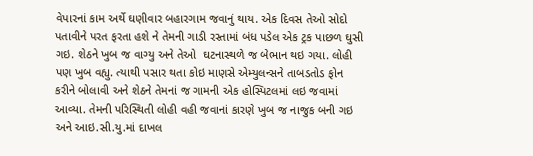વેપારનાં કામ અર્થે ઘણીવાર બહારગામ જવાનું થાય. એક દિવસ તેઓ સોદો પતાવીને પરત ફરતા હશે ને તેમની ગાડી રસ્તામાં બંધ પડેલ એક ટ્રક પાછળ ઘુસી ગઇ. શેઠને ખુબ જ વાગ્યુ અને તેઓ  ઘટનાસ્થળે જ બેભાન થઇ ગયા. લોહી પણ ખુબ વહ્યુ. ત્યાથી પસાર થતા કોઇ માણસે એમ્યુલન્સને તાબડતોડ ફોન કરીને બોલાવી અને શેઠને તેમનાં જ ગામની એક હોસ્પિટલમાં લઇ જવામાં આવ્યા. તેમની પરિસ્થિતી લોહી વહી જવાનાં કારણે ખુબ જ નાજુક બની ગઇ અને આઇ.સી.યુ.માં દાખલ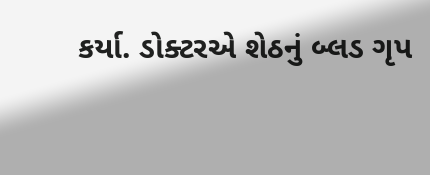કર્યા. ડોક્ટરએ શેઠનું બ્લડ ગૃપ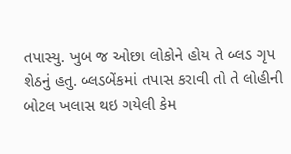તપાસ્યુ. ખુબ જ ઓછા લોકોને હોય તે બ્લડ ગૃપ શેઠનું હતુ. બ્લડબેંકમાં તપાસ કરાવી તો તે લોહીની બોટલ ખલાસ થઇ ગયેલી કેમ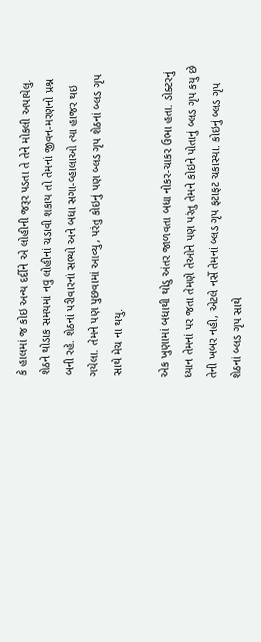કે હાલમાં જ કોઇ અન્ય દર્દીને એ લોહીની જરૂર પડતા તે તેને મોકલી અપાયેલુ. શેઠને થોડાક સમયમાં નવુ લોહીનાં ચડાવી શકાય તો તેમનાં જીવન-મરણનો પ્રશ્ન બની રહે. શેઠનાં પરીવારનાં સભ્યો અને બધા સગા-વ્હાલાઓ ત્યા હાજર થઇ ગયેલા. તેમને પણ પુછવામાં આવ્યુ, પરંતુ કોઇનું પણ બ્લડ ગૃપ શેઠનાં બ્લડ ગૃપ સાથે મેચ ના થયુ.

એક ખુણામાં બધાથી થોડુ અંતર જાળવતા બધા નોકર-ચાકર ઉભા હતા. ડોક્ટરનું ધ્યાન તેમનાં પર જતા તેમણે તેઓને પણ પરંતુ તેમને કોઇને પોતાનું બ્લડ ગૃપ કયુ છે તેની ખબર નહી, એટલે નર્સે તેમનાં બ્લડ ગૃપ ફટાફટ ચકાસ્યા. કોઇનું બ્લડ ગૃપ શેઠનાં બ્લડ ગૃપ સાથે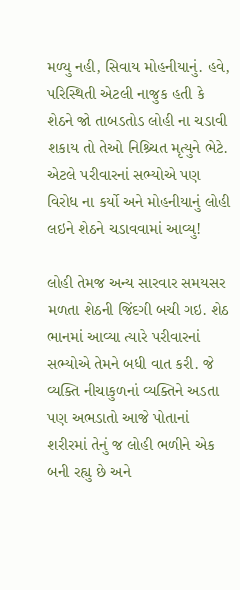મળ્યુ નહી, સિવાય મોહનીયાનું. હવે, પરિસ્થિતી એટલી નાજુક હતી કે શેઠને જો તાબડતોડ લોહી ના ચડાવી શકાય તો તેઓ નિશ્ર્ચિત મૃત્યુને ભેટે. એટલે પરીવારનાં સભ્યોએ પણ વિરોધ ના કર્યો અને મોહનીયાનું લોહી લઇને શેઠને ચડાવવામાં આવ્યુ!

લોહી તેમજ અન્ય સારવાર સમયસર મળતા શેઠની જિંદગી બચી ગઇ. શેઠ ભાનમાં આવ્યા ત્યારે પરીવારનાં સભ્યોએ તેમને બધી વાત કરી. જે વ્યક્તિ નીચાકુળનાં વ્યક્તિને અડતા પણ અભડાતો આજે પોતાનાં શરીરમાં તેનું જ લોહી ભળીને એક બની રહ્યુ છે અને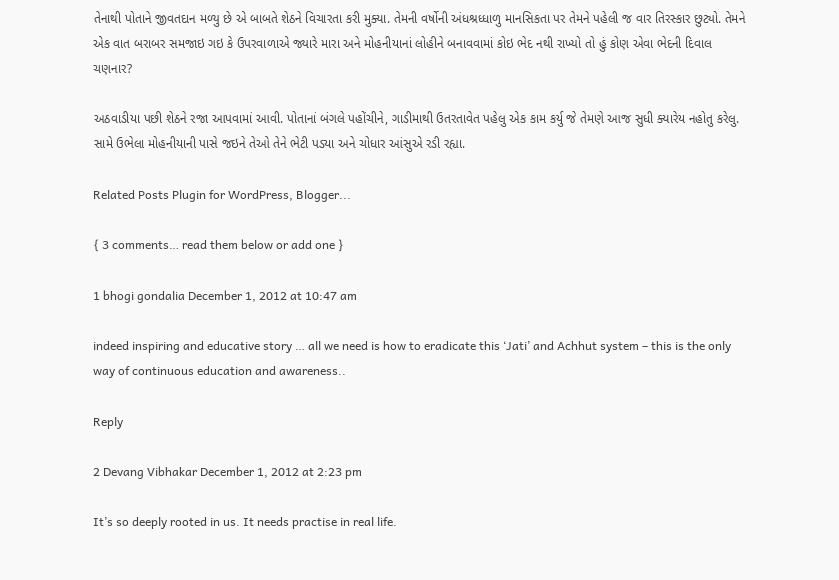તેનાથી પોતાને જીવતદાન મળ્યુ છે એ બાબતે શેઠને વિચારતા કરી મુક્યા. તેમની વર્ષોની અંધશ્રધ્ધાળુ માનસિકતા પર તેમને પહેલી જ વાર તિરસ્કાર છુટ્યો. તેમને એક વાત બરાબર સમજાઇ ગઇ કે ઉપરવાળાએ જ્યારે મારા અને મોહનીયાનાં લોહીને બનાવવામાં કોઇ ભેદ નથી રાખ્યો તો હું કોણ એવા ભેદની દિવાલ ચણનાર?

અઠવાડીયા પછી શેઠને રજા આપવામાં આવી. પોતાનાં બંગલે પહોંચીને, ગાડીમાથી ઉતરતાવેત પહેલુ એક કામ કર્યુ જે તેમણે આજ સુધી ક્યારેય નહોતુ કરેલુ. સામે ઉભેલા મોહનીયાની પાસે જઇને તેઓ તેને ભેટી પડ્યા અને ચોધાર આંસુએ રડી રહ્યા.

Related Posts Plugin for WordPress, Blogger...

{ 3 comments… read them below or add one }

1 bhogi gondalia December 1, 2012 at 10:47 am

indeed inspiring and educative story … all we need is how to eradicate this ‘Jati’ and Achhut system – this is the only way of continuous education and awareness..

Reply

2 Devang Vibhakar December 1, 2012 at 2:23 pm

It’s so deeply rooted in us. It needs practise in real life.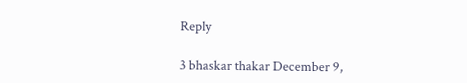Reply

3 bhaskar thakar December 9,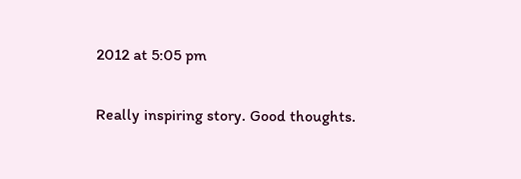2012 at 5:05 pm

Really inspiring story. Good thoughts.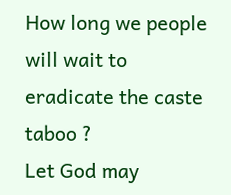How long we people will wait to eradicate the caste taboo ?
Let God may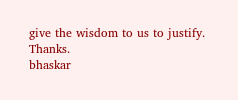give the wisdom to us to justify.
Thanks.
bhaskar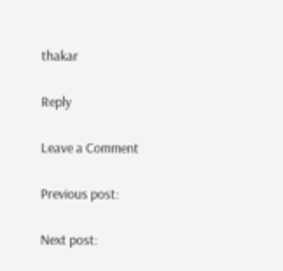thakar

Reply

Leave a Comment

Previous post:

Next post: